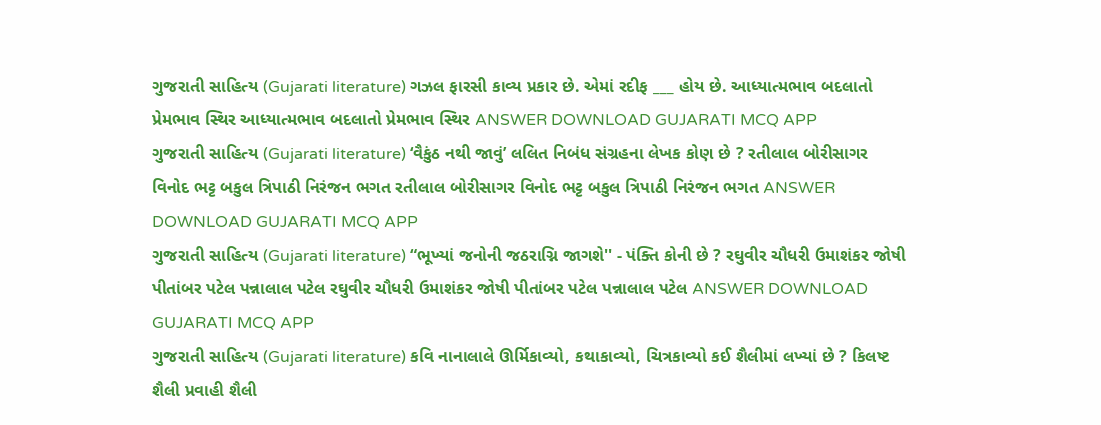ગુજરાતી સાહિત્ય (Gujarati literature) ગઝલ ફારસી કાવ્ય પ્રકાર છે. એમાં રદીફ ___ હોય છે. આધ્યાત્મભાવ બદલાતો પ્રેમભાવ સ્થિર આધ્યાત્મભાવ બદલાતો પ્રેમભાવ સ્થિર ANSWER DOWNLOAD GUJARATI MCQ APP
ગુજરાતી સાહિત્ય (Gujarati literature) ‘વૈકુંઠ નથી જાવું’ લલિત નિબંધ સંગ્રહના લેખક કોણ છે ? રતીલાલ બોરીસાગર વિનોદ ભટ્ટ બકુલ ત્રિપાઠી નિરંજન ભગત રતીલાલ બોરીસાગર વિનોદ ભટ્ટ બકુલ ત્રિપાઠી નિરંજન ભગત ANSWER DOWNLOAD GUJARATI MCQ APP
ગુજરાતી સાહિત્ય (Gujarati literature) “ભૂખ્યાં જનોની જઠરાગ્નિ જાગશે'' - પંક્તિ કોની છે ? રઘુવીર ચૌધરી ઉમાશંકર જોષી પીતાંબર પટેલ પન્નાલાલ પટેલ રઘુવીર ચૌધરી ઉમાશંકર જોષી પીતાંબર પટેલ પન્નાલાલ પટેલ ANSWER DOWNLOAD GUJARATI MCQ APP
ગુજરાતી સાહિત્ય (Gujarati literature) કવિ નાનાલાલે ઊર્મિકાવ્યો, કથાકાવ્યો, ચિત્રકાવ્યો કઈ શૈલીમાં લખ્યાં છે ? કિલષ્ટ શૈલી પ્રવાહી શૈલી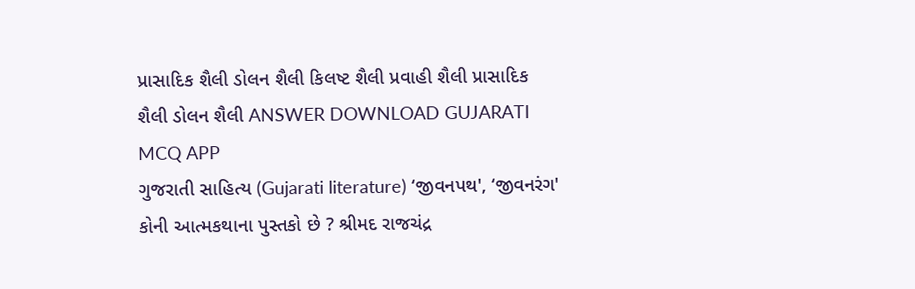પ્રાસાદિક શૈલી ડોલન શૈલી કિલષ્ટ શૈલી પ્રવાહી શૈલી પ્રાસાદિક શૈલી ડોલન શૈલી ANSWER DOWNLOAD GUJARATI MCQ APP
ગુજરાતી સાહિત્ય (Gujarati literature) ‘જીવનપથ', ‘જીવનરંગ' કોની આત્મકથાના પુસ્તકો છે ? શ્રીમદ રાજચંદ્ર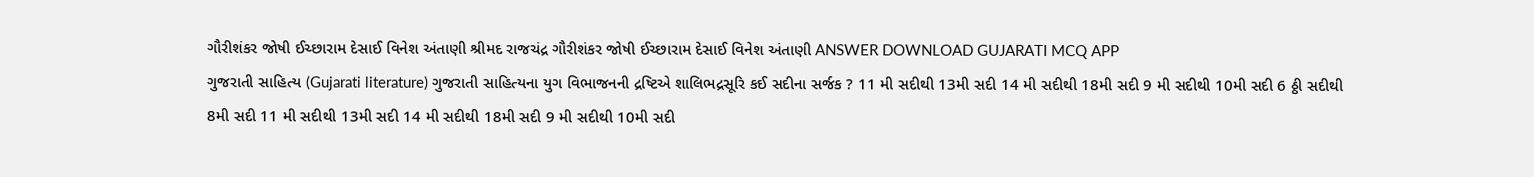ગૌરીશંકર જોષી ઈચ્છારામ દેસાઈ વિનેશ અંતાણી શ્રીમદ રાજચંદ્ર ગૌરીશંકર જોષી ઈચ્છારામ દેસાઈ વિનેશ અંતાણી ANSWER DOWNLOAD GUJARATI MCQ APP
ગુજરાતી સાહિત્ય (Gujarati literature) ગુજરાતી સાહિત્યના યુગ વિભાજનની દ્રષ્ટિએ શાલિભદ્રસૂરિ કઈ સદીના સર્જક ? 11 મી સદીથી 13મી સદી 14 મી સદીથી 18મી સદી 9 મી સદીથી 10મી સદી 6 ઠ્ઠી સદીથી 8મી સદી 11 મી સદીથી 13મી સદી 14 મી સદીથી 18મી સદી 9 મી સદીથી 10મી સદી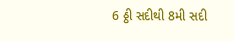6 ઠ્ઠી સદીથી 8મી સદી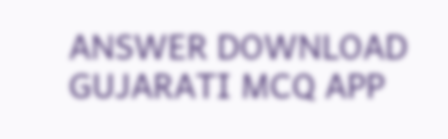ANSWER DOWNLOAD GUJARATI MCQ APP